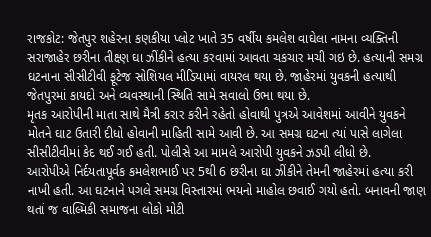રાજકોટ: જેતપુર શહેરના કણકીયા પ્લોટ ખાતે 35 વર્ષીય કમલેશ વાઘેલા નામના વ્યક્તિની સરાજાહેર છરીના તીક્ષ્ણ ઘા ઝીંકીને હત્યા કરવામાં આવતા ચકચાર મચી ગઇ છે. હત્યાની સમગ્ર ઘટનાના સીસીટીવી ફૂટેજ સોશિયલ મીડિયામાં વાયરલ થયા છે. જાહેરમાં યુવકની હત્યાથી જેતપુરમાં કાયદો અને વ્યવસ્થાની સ્થિતિ સામે સવાલો ઉભા થયા છે.
મૃતક આરોપીની માતા સાથે મૈત્રી કરાર કરીને રહેતો હોવાથી પુત્રએ આવેશમાં આવીને યુવકને મોતને ઘાટ ઉતારી દીધો હોવાની માહિતી સામે આવી છે. આ સમગ્ર ઘટના ત્યાં પાસે લાગેલા સીસીટીવીમાં કેદ થઈ ગઈ હતી. પોલીસે આ મામલે આરોપી યુવકને ઝડપી લીધો છે.
આરોપીએ નિર્દયતાપૂર્વક કમલેશભાઈ પર 5થી 6 છરીના ઘા ઝીંકીને તેમની જાહેરમાં હત્યા કરી નાખી હતી. આ ઘટનાને પગલે સમગ્ર વિસ્તારમાં ભયનો માહોલ છવાઈ ગયો હતો. બનાવની જાણ થતાં જ વાલ્મિકી સમાજના લોકો મોટી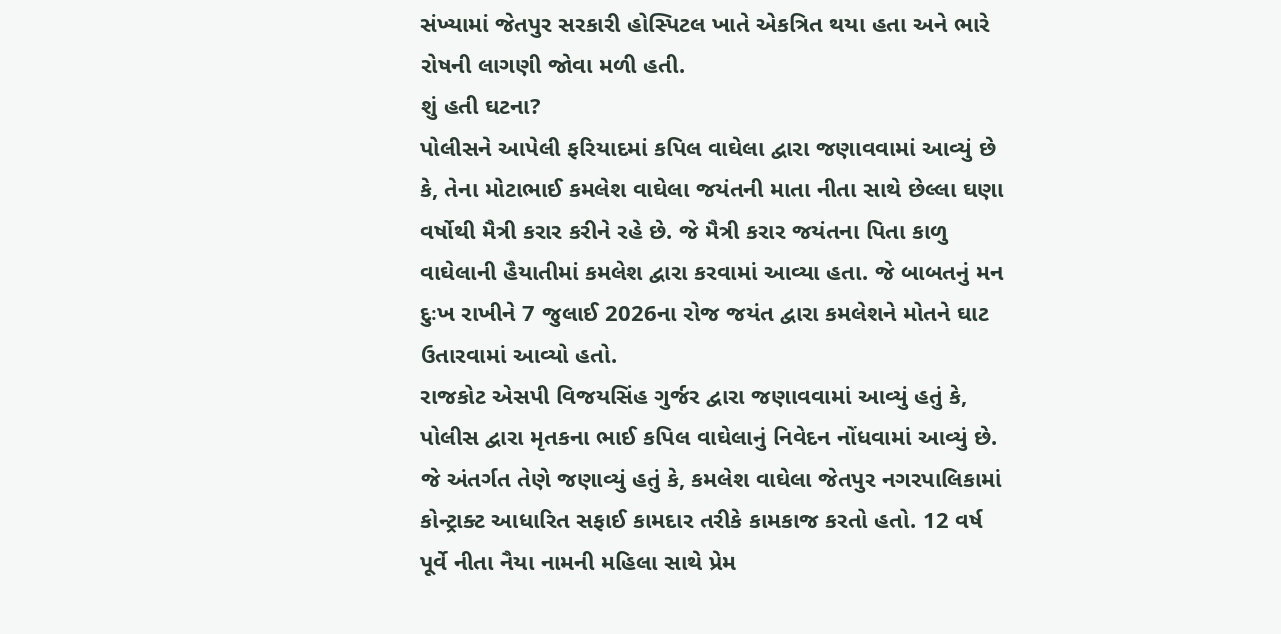સંખ્યામાં જેતપુર સરકારી હોસ્પિટલ ખાતે એકત્રિત થયા હતા અને ભારે રોષની લાગણી જોવા મળી હતી.
શું હતી ઘટના?
પોલીસને આપેલી ફરિયાદમાં કપિલ વાઘેલા દ્વારા જણાવવામાં આવ્યું છે કે, તેના મોટાભાઈ કમલેશ વાઘેલા જયંતની માતા નીતા સાથે છેલ્લા ઘણા વર્ષોથી મૈત્રી કરાર કરીને રહે છે. જે મૈત્રી કરાર જયંતના પિતા કાળુ વાઘેલાની હૈયાતીમાં કમલેશ દ્વારા કરવામાં આવ્યા હતા. જે બાબતનું મન દુઃખ રાખીને 7 જુલાઈ 2026ના રોજ જયંત દ્વારા કમલેશને મોતને ઘાટ ઉતારવામાં આવ્યો હતો.
રાજકોટ એસપી વિજયસિંહ ગુર્જર દ્વારા જણાવવામાં આવ્યું હતું કે, પોલીસ દ્વારા મૃતકના ભાઈ કપિલ વાઘેલાનું નિવેદન નોંધવામાં આવ્યું છે. જે અંતર્ગત તેણે જણાવ્યું હતું કે, કમલેશ વાઘેલા જેતપુર નગરપાલિકામાં કોન્ટ્રાક્ટ આધારિત સફાઈ કામદાર તરીકે કામકાજ કરતો હતો. 12 વર્ષ પૂર્વે નીતા નૈયા નામની મહિલા સાથે પ્રેમ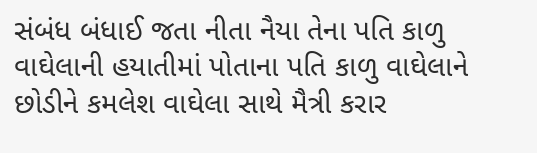સંબંધ બંધાઈ જતા નીતા નૈયા તેના પતિ કાળુ વાઘેલાની હયાતીમાં પોતાના પતિ કાળુ વાઘેલાને છોડીને કમલેશ વાઘેલા સાથે મૈત્રી કરાર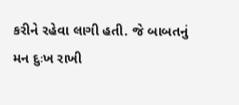કરીને રહેવા લાગી હતી. જે બાબતનું મન દુઃખ રાખી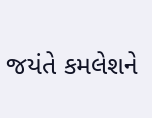જયંતે કમલેશને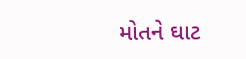મોતને ઘાટ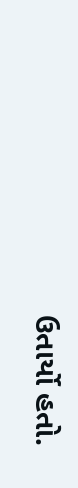ઉતાર્યો હતો.